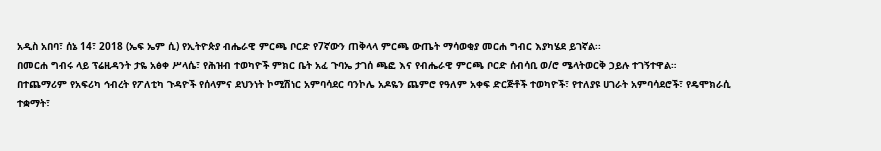አዲስ አበባ፣ ሰኔ 14፣ 2018 (ኤፍ ኤም ሲ) የኢትዮጵያ ብሔራዊ ምርጫ ቦርድ የ7ኛውን ጠቅላላ ምርጫ ውጤት ማሳወቂያ መርሐ ግብር እያካሄደ ይገኛል፡፡
በመርሐ ግብሩ ላይ ፕሬዚዳንት ታዬ አፅቀ ሥላሴ፣ የሕዝብ ተወካዮች ምክር ቤት አፈ ጉባኤ ታገሰ ጫፎ እና የብሔራዊ ምርጫ ቦርድ ሰብሳቢ ወ/ሮ ሜላትወርቅ ኃይሉ ተገኝተዋል።
በተጨማሪም የአፍሪካ ኅብረት የፖለቲካ ጉዳዮች የሰላምና ደህንነት ኮሚሽነር አምባሳደር ባንኮሌ አዶዬን ጨምሮ የዓለም አቀፍ ድርጅቶች ተወካዮች፣ የተለያዩ ሀገራት አምባሳደሮች፣ የዴሞክራሲ ተቋማት፣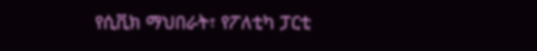የሲቪክ ማህበራት፣ የፖለቲካ ፓርቲ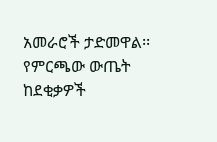አመራሮች ታድመዋል፡፡
የምርጫው ውጤት ከደቂቃዎች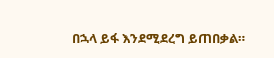በኋላ ይፋ እንደሚደረግ ይጠበቃል።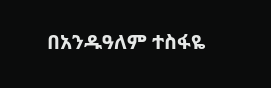በአንዱዓለም ተስፋዬ